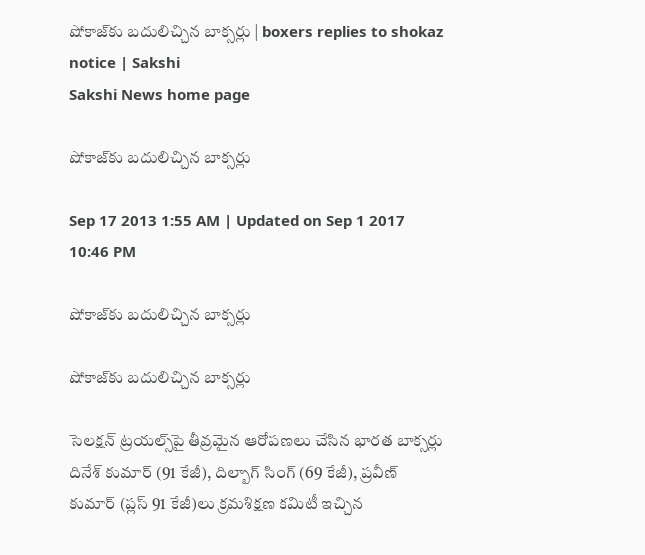షోకాజ్‌కు బదులిచ్చిన బాక్సర్లు | boxers replies to shokaz notice | Sakshi
Sakshi News home page

షోకాజ్‌కు బదులిచ్చిన బాక్సర్లు

Sep 17 2013 1:55 AM | Updated on Sep 1 2017 10:46 PM

షోకాజ్‌కు బదులిచ్చిన బాక్సర్లు

షోకాజ్‌కు బదులిచ్చిన బాక్సర్లు

సెలక్షన్ ట్రయల్స్‌పై తీవ్రమైన ఆరోపణలు చేసిన భారత బాక్సర్లు దినేశ్ కుమార్ (91 కేజీ), దిల్బాగ్ సింగ్ (69 కేజీ), ప్రవీణ్ కుమార్ (ప్లస్ 91 కేజీ)లు క్రమశిక్షణ కమిటీ ఇచ్చిన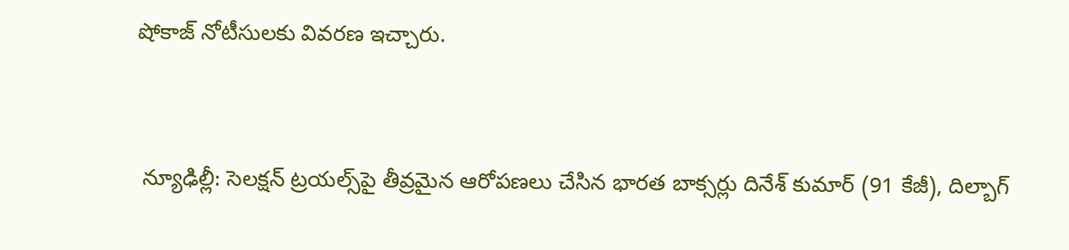షోకాజ్ నోటీసులకు వివరణ ఇచ్చారు.


 న్యూఢిల్లీ: సెలక్షన్ ట్రయల్స్‌పై తీవ్రమైన ఆరోపణలు చేసిన భారత బాక్సర్లు దినేశ్ కుమార్ (91 కేజీ), దిల్బాగ్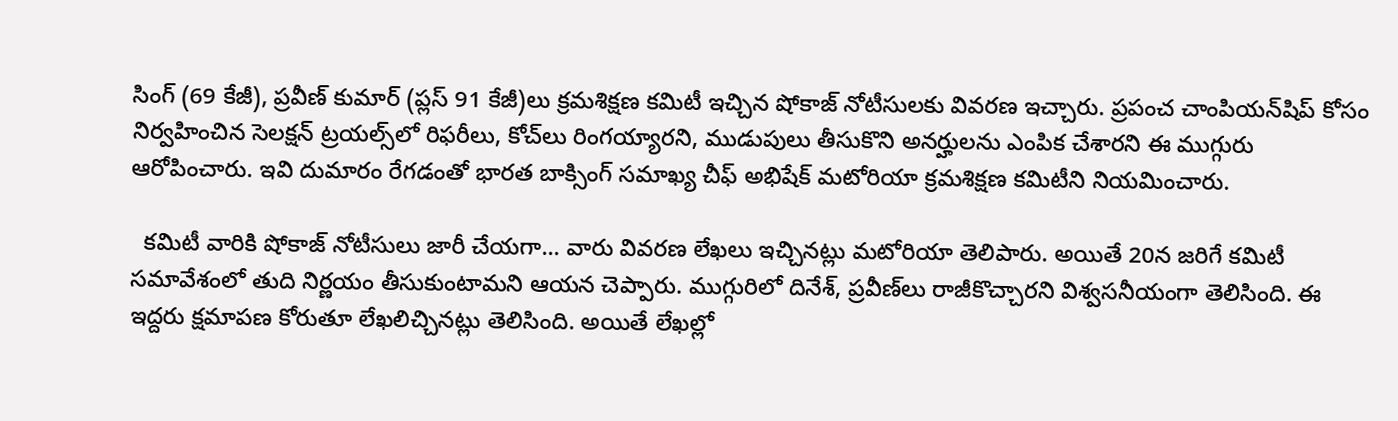సింగ్ (69 కేజీ), ప్రవీణ్ కుమార్ (ప్లస్ 91 కేజీ)లు క్రమశిక్షణ కమిటీ ఇచ్చిన షోకాజ్ నోటీసులకు వివరణ ఇచ్చారు. ప్రపంచ చాంపియన్‌షిప్ కోసం నిర్వహించిన సెలక్షన్ ట్రయల్స్‌లో రిఫరీలు, కోచ్‌లు రింగయ్యారని, ముడుపులు తీసుకొని అనర్హులను ఎంపిక చేశారని ఈ ముగ్గురు ఆరోపించారు. ఇవి దుమారం రేగడంతో భారత బాక్సింగ్ సమాఖ్య చీఫ్ అభిషేక్ మటోరియా క్రమశిక్షణ కమిటీని నియమించారు.

  కమిటీ వారికి షోకాజ్ నోటీసులు జారీ చేయగా... వారు వివరణ లేఖలు ఇచ్చినట్లు మటోరియా తెలిపారు. అయితే 20న జరిగే కమిటీ సమావేశంలో తుది నిర్ణయం తీసుకుంటామని ఆయన చెప్పారు. ముగ్గురిలో దినేశ్, ప్రవీణ్‌లు రాజీకొచ్చారని విశ్వసనీయంగా తెలిసింది. ఈ ఇద్దరు క్షమాపణ కోరుతూ లేఖలిచ్చినట్లు తెలిసింది. అయితే లేఖల్లో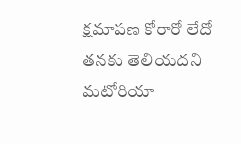క్షమాపణ కోరారో లేదో తనకు తెలియదని మటోరియా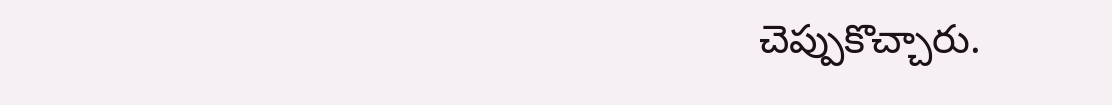చెప్పుకొచ్చారు.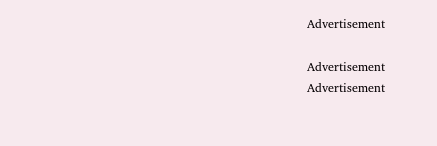Advertisement

Advertisement
Advertisement